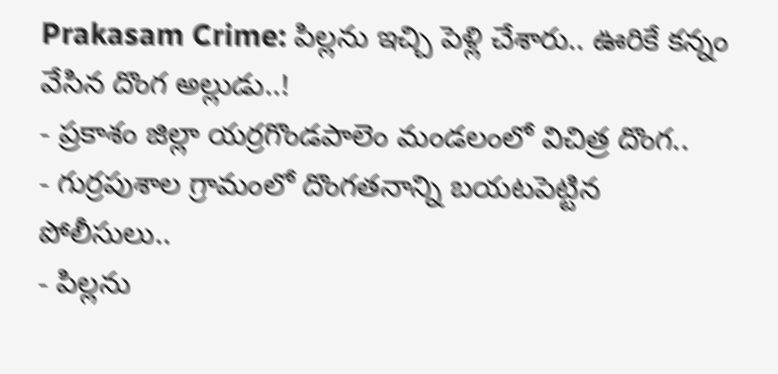Prakasam Crime: పిల్లను ఇచ్చి పెళ్లి చేశారు.. ఊరికే కన్నం వేసిన దొంగ అల్లుడు..!
- ప్రకాశం జిల్లా యర్రగొండపాలెం మండలంలో విచిత్ర దొంగ..
- గుర్రపుశాల గ్రామంలో దొంగతనాన్ని బయటపెట్టిన పోలీసులు..
- పిల్లను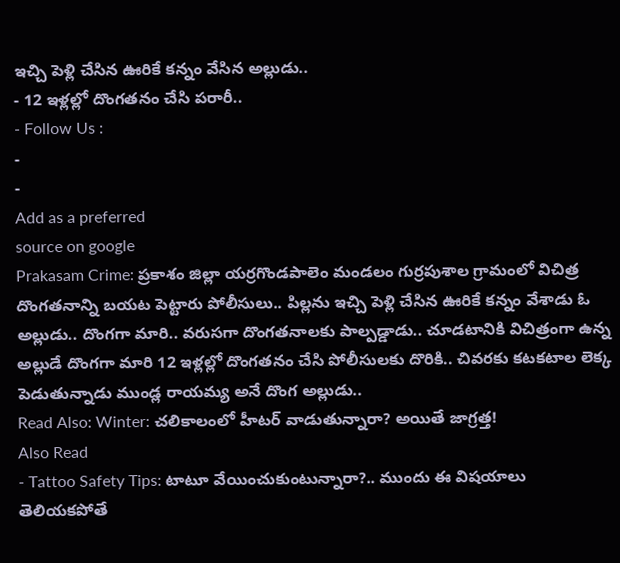ఇచ్చి పెళ్లి చేసిన ఊరికే కన్నం వేసిన అల్లుడు..
- 12 ఇళ్లల్లో దొంగతనం చేసి పరారీ..
- Follow Us :
-
-
Add as a preferred
source on google
Prakasam Crime: ప్రకాశం జిల్లా యర్రగొండపాలెం మండలం గుర్రపుశాల గ్రామంలో విచిత్ర దొంగతనాన్ని బయట పెట్టారు పోలీసులు.. పిల్లను ఇచ్చి పెళ్లి చేసిన ఊరికే కన్నం వేశాడు ఓ అల్లుడు.. దొంగగా మారి.. వరుసగా దొంగతనాలకు పాల్పడ్డాడు.. చూడటానికి విచిత్రంగా ఉన్న అల్లుడే దొంగగా మారి 12 ఇళ్లల్లో దొంగతనం చేసి పోలీసులకు దొరికి.. చివరకు కటకటాల లెక్క పెడుతున్నాడు ముండ్ల రాయమ్య అనే దొంగ అల్లుడు..
Read Also: Winter: చలికాలంలో హీటర్ వాడుతున్నారా? అయితే జాగ్రత్త!
Also Read
- Tattoo Safety Tips: టాటూ వేయించుకుంటున్నారా?.. ముందు ఈ విషయాలు తెలియకపోతే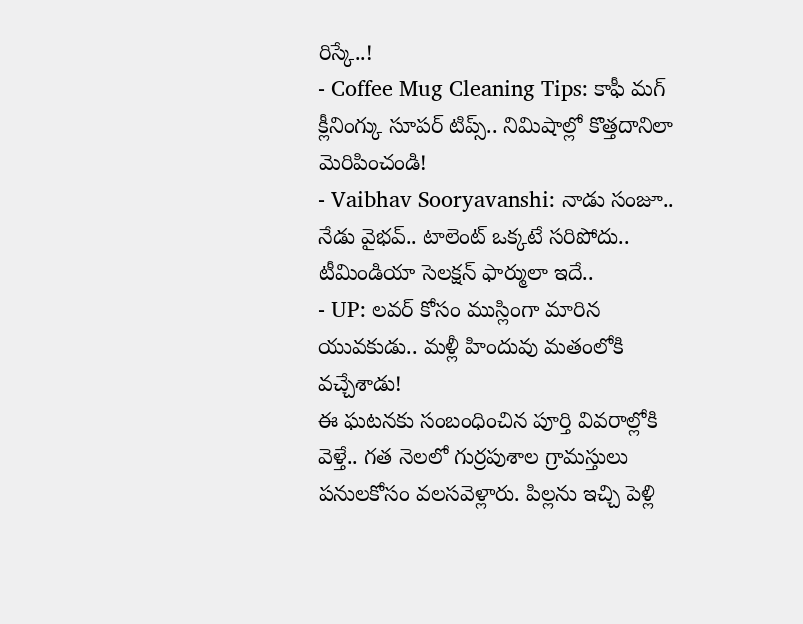రిస్కే..!
- Coffee Mug Cleaning Tips: కాఫీ మగ్ క్లీనింగ్కు సూపర్ టిప్స్.. నిమిషాల్లో కొత్తదానిలా మెరిపించండి!
- Vaibhav Sooryavanshi: నాడు సంజూ.. నేడు వైభవ్.. టాలెంట్ ఒక్కటే సరిపోదు.. టీమిండియా సెలక్షన్ ఫార్ములా ఇదే..
- UP: లవర్ కోసం ముస్లింగా మారిన యువకుడు.. మళ్లీ హిందువు మతంలోకి వచ్చేశాడు!
ఈ ఘటనకు సంబంధించిన పూర్తి వివరాల్లోకి వెళ్తే.. గత నెలలో గుర్రపుశాల గ్రామస్తులు పనులకోసం వలసవెళ్లారు. పిల్లను ఇచ్చి పెళ్లి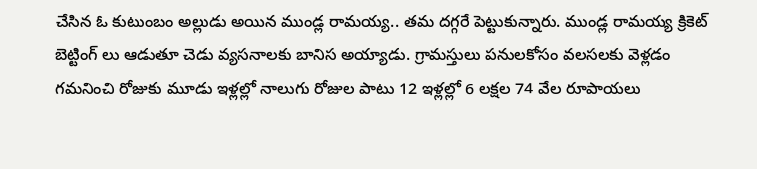చేసిన ఓ కుటుంబం అల్లుడు అయిన ముండ్ల రామయ్య.. తమ దగ్గరే పెట్టుకున్నారు. ముండ్ల రామయ్య క్రికెట్ బెట్టింగ్ లు ఆడుతూ చెడు వ్యసనాలకు బానిస అయ్యాడు. గ్రామస్తులు పనులకోసం వలసలకు వెళ్లడం గమనించి రోజుకు మూడు ఇళ్లల్లో నాలుగు రోజుల పాటు 12 ఇళ్లల్లో 6 లక్షల 74 వేల రూపాయలు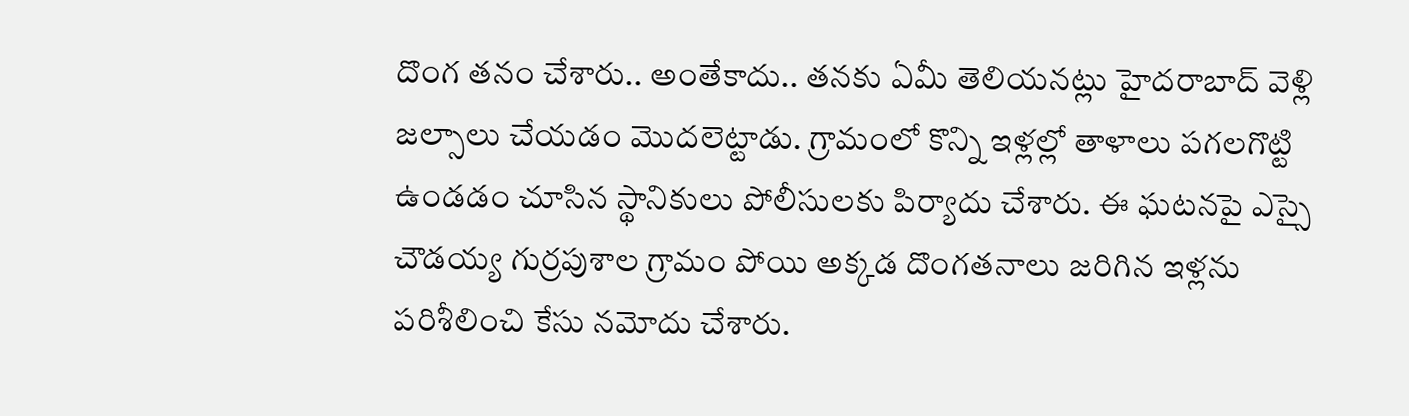దొంగ తనం చేశారు.. అంతేకాదు.. తనకు ఏమీ తెలియనట్లు హైదరాబాద్ వెళ్లి జల్సాలు చేయడం మొదలెట్టాడు. గ్రామంలో కొన్ని ఇళ్లల్లో తాళాలు పగలగొట్టి ఉండడం చూసిన స్థానికులు పోలీసులకు పిర్యాదు చేశారు. ఈ ఘటనపై ఎస్సై చౌడయ్య గుర్రపుశాల గ్రామం పోయి అక్కడ దొంగతనాలు జరిగిన ఇళ్లను పరిశీలించి కేసు నమోదు చేశారు.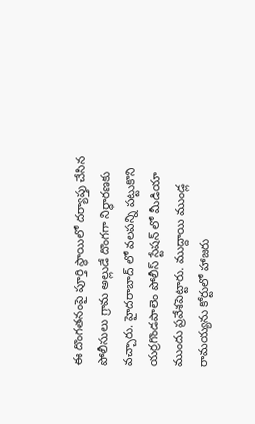ఈ దొంగతనంపై పూర్తి స్థాయిలో దర్యాప్తు చేసిన పోలీసులు గ్రామ అల్లుడే దొంగగా నిర్ధారణకు వచ్చారు. హైదరాబాద్ లో వలపన్ని పట్టుకొని యర్రగొండపాలెం పోలీస్ స్టేషన్ లో మీడియా ముందు ప్రవేశపెట్టారు. ముద్దాయి ముండ్ల రామయ్యను కోర్టులో హాజరు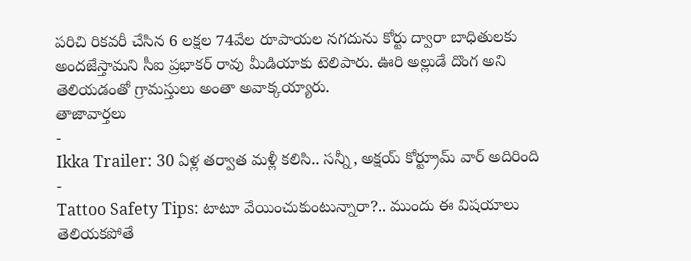పరిచి రికవరీ చేసిన 6 లక్షల 74వేల రూపాయల నగదును కోర్టు ద్వారా బాధితులకు అందజేస్తామని సీఐ ప్రభాకర్ రావు మీడియాకు టెలిపారు. ఊరి అల్లుడే దొంగ అని తెలియడంతో గ్రామస్తులు అంతా అవాక్కయ్యారు.
తాజావార్తలు
-
Ikka Trailer: 30 ఏళ్ల తర్వాత మళ్లీ కలిసి.. సన్నీ, అక్షయ్ కోర్ట్రూమ్ వార్ అదిరింది
-
Tattoo Safety Tips: టాటూ వేయించుకుంటున్నారా?.. ముందు ఈ విషయాలు తెలియకపోతే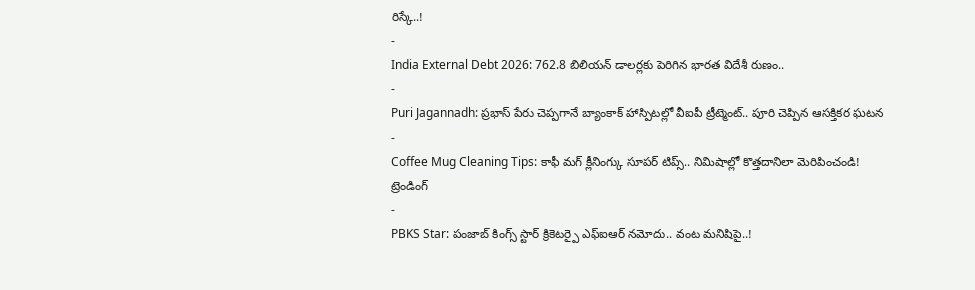రిస్కే..!
-
India External Debt 2026: 762.8 బిలియన్ డాలర్లకు పెరిగిన భారత విదేశీ రుణం..
-
Puri Jagannadh: ప్రభాస్ పేరు చెప్పగానే బ్యాంకాక్ హాస్పిటల్లో వీఐపీ ట్రీట్మెంట్.. పూరి చెప్పిన ఆసక్తికర ఘటన
-
Coffee Mug Cleaning Tips: కాఫీ మగ్ క్లీనింగ్కు సూపర్ టిప్స్.. నిమిషాల్లో కొత్తదానిలా మెరిపించండి!
ట్రెండింగ్
-
PBKS Star: పంజాబ్ కింగ్స్ స్టార్ క్రికెటర్పై ఎఫ్ఐఆర్ నమోదు.. వంట మనిషిపై..!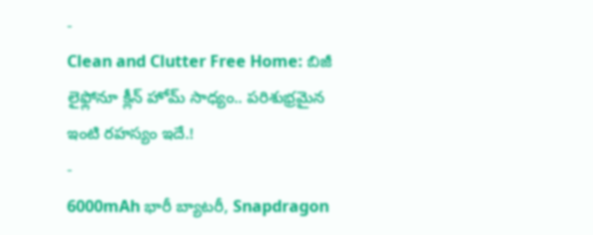-
Clean and Clutter Free Home: బిజీ లైఫ్లోనూ క్లీన్ హోమ్ సాధ్యం.. పరిశుభ్రమైన ఇంటి రహస్యం ఇదే.!
-
6000mAh భారీ బ్యాటరీ, Snapdragon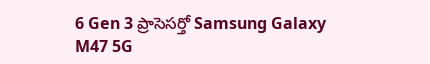6 Gen 3 ప్రాసెసర్తో Samsung Galaxy M47 5G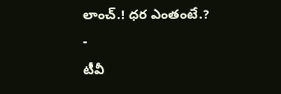లాంచ్.! ధర ఎంతంటే.?
-
టీవీ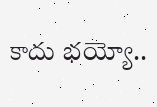కాదు భయ్యో..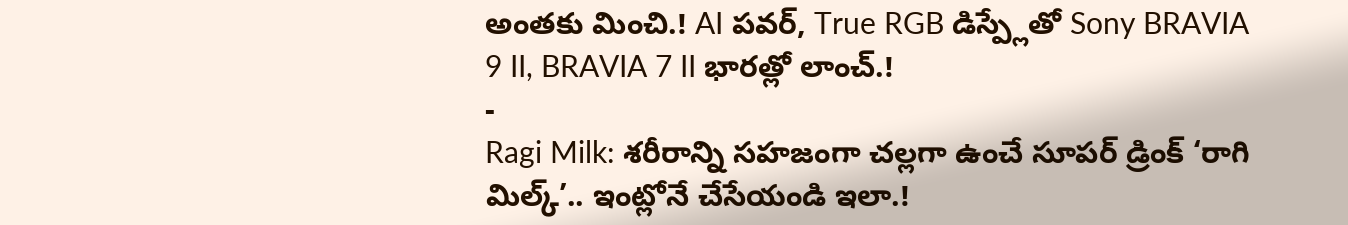అంతకు మించి.! AI పవర్, True RGB డిస్ప్లేతో Sony BRAVIA 9 II, BRAVIA 7 II భారత్లో లాంచ్.!
-
Ragi Milk: శరీరాన్ని సహజంగా చల్లగా ఉంచే సూపర్ డ్రింక్ ‘రాగి మిల్క్’.. ఇంట్లోనే చేసేయండి ఇలా.!